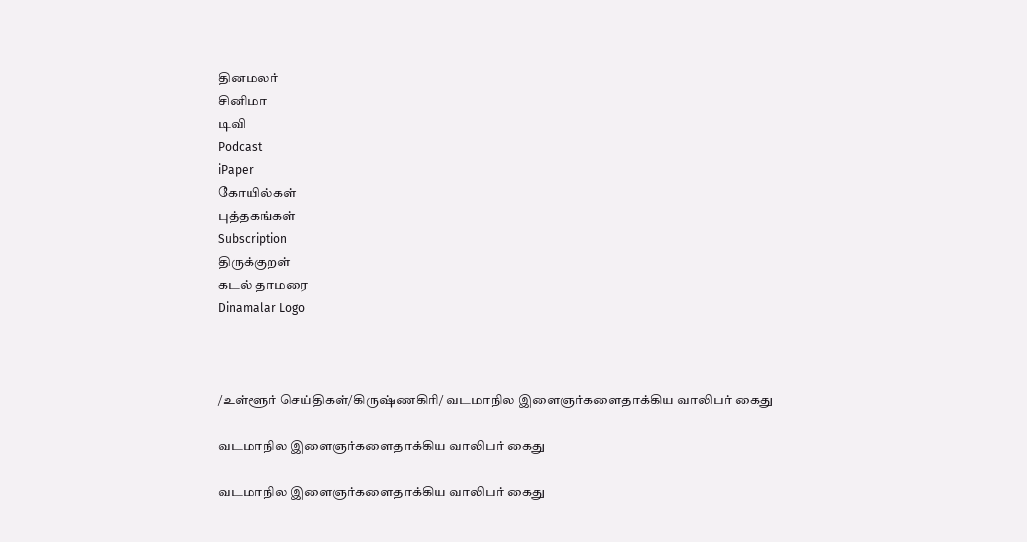தினமலர்
சினிமா
டிவி
Podcast
iPaper
கோயில்கள்
புத்தகங்கள்
Subscription
திருக்குறள்
கடல் தாமரை
Dinamalar Logo



/உள்ளூர் செய்திகள்/கிருஷ்ணகிரி/ வடமாநில இளைஞர்களைதாக்கிய வாலிபர் கைது

வடமாநில இளைஞர்களைதாக்கிய வாலிபர் கைது

வடமாநில இளைஞர்களைதாக்கிய வாலிபர் கைது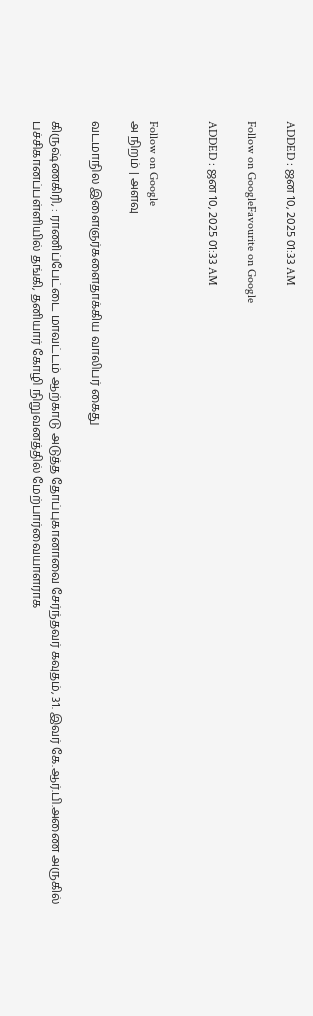ADDED : ஜன 10, 2025 01:33 AM

Follow on GoogleFavourite on Google

ADDED : ஜன 10, 2025 01:33 AM


Follow on Google
அ நிறம் | அளவு

வடமாநில இளைஞர்களைதாக்கிய வாலிபர் கைது

கிருஷ்ணகிரி, : ராணிப்பேட்டை மாவட்டம் ஆற்காடு அடுத்த தோப்புகானாவை சேர்ந்தவர் கவுதம், 31. இவர் கே.ஆர்.பி.அணை அருகில் பச்சிகானப்பள்ளியில் தங்கி, தனியார் கோழி நிறுவனத்தில் மேற்பார்வையாளராக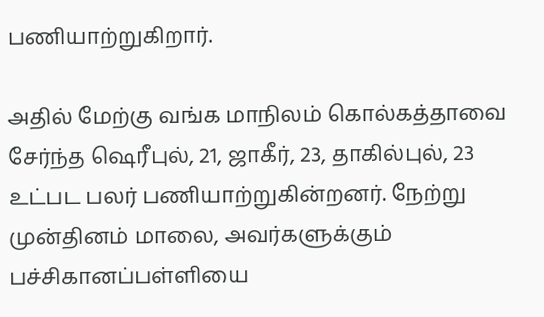பணியாற்றுகிறார்.

அதில் மேற்கு வங்க மாநிலம் கொல்கத்தாவை சேர்ந்த ஷெரீபுல், 21, ஜாகீர், 23, தாகில்புல், 23 உட்பட பலர் பணியாற்றுகின்றனர். நேற்று முன்தினம் மாலை, அவர்களுக்கும் பச்சிகானப்பள்ளியை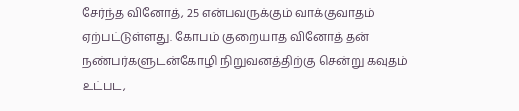சேர்ந்த வினோத், 25 என்பவருக்கும் வாக்குவாதம் ஏற்பட்டுள்ளது. கோபம் குறையாத வினோத் தன் நண்பர்களுடன்கோழி நிறுவனத்திற்கு சென்று கவுதம் உட்பட,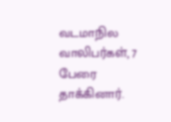வடமாநில வாலிபர்கள், 7 பேரை தாக்கினார்.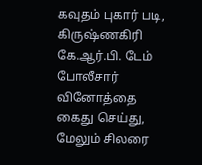கவுதம் புகார் படி, கிருஷ்ணகிரி கே.ஆர்.பி. டேம் போலீசார் வினோத்தை கைது செய்து, மேலும் சிலரை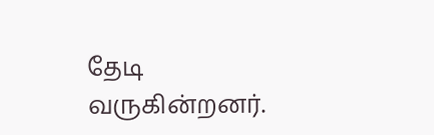தேடி வருகின்றனர்.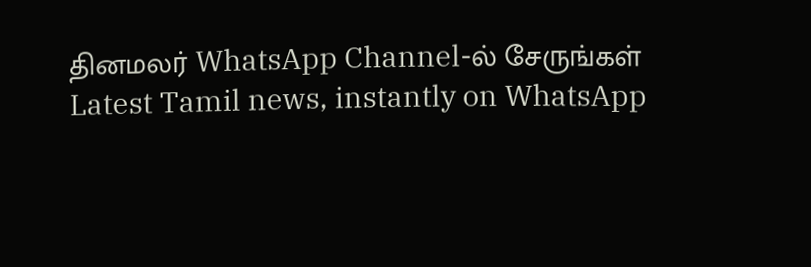தினமலர் WhatsApp Channel-ல் சேருங்கள்
Latest Tamil news, instantly on WhatsApp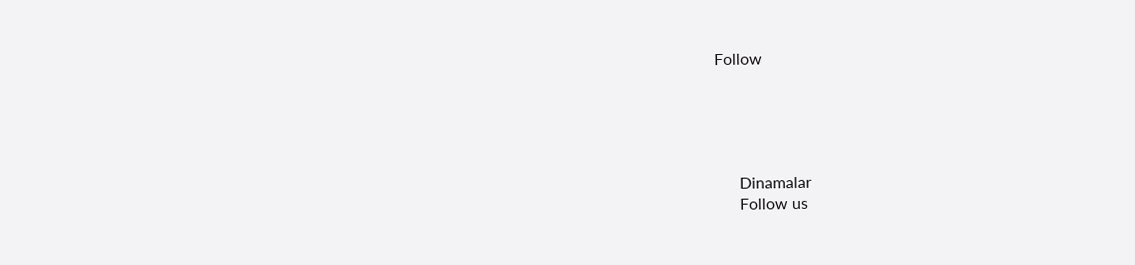Follow





      Dinamalar
      Follow us